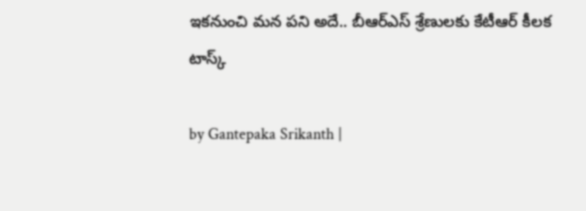ఇకనుంచి మన పని అదే.. బీఆర్ఎస్ శ్రేణులకు కేటీఆర్ కీలక టాస్క్

by Gantepaka Srikanth |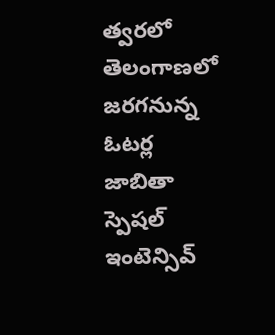త్వరలో తెలంగాణలో జరగనున్న ఓటర్ల జాబితా స్పెషల్ ఇంటెన్సివ్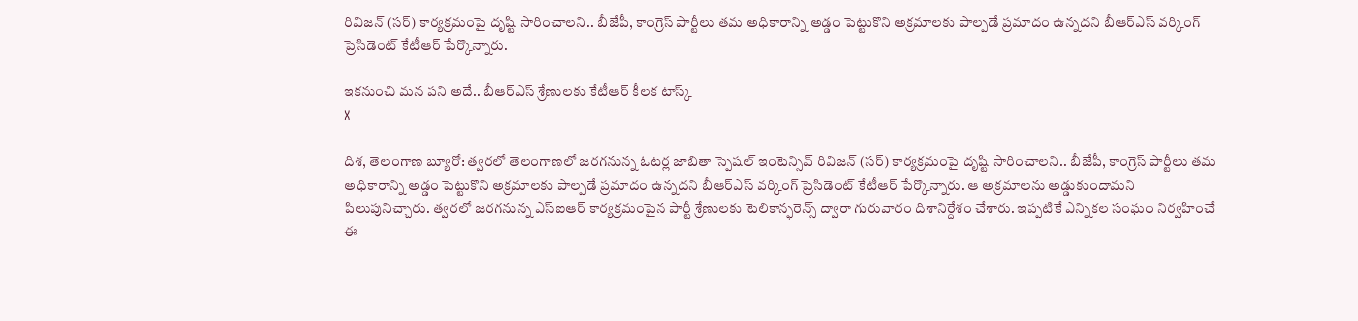రివిజన్ (సర్) కార్యక్రమంపై దృష్టి సారించాలని.. బీజేపీ, కాంగ్రెస్ పార్టీలు తమ అధికారాన్ని అడ్డం పెట్టుకొని అక్రమాలకు పాల్పడే ప్రమాదం ఉన్నదని బీఆర్ఎస్ వర్కింగ్ ప్రెసిడెంట్ కేటీఆర్ పేర్కొన్నారు.

ఇకనుంచి మన పని అదే.. బీఆర్ఎస్ శ్రేణులకు కేటీఆర్ కీలక టాస్క్
X

దిశ, తెలంగాణ బ్యూరో: త్వరలో తెలంగాణలో జరగనున్న ఓటర్ల జాబితా స్పెషల్ ఇంటెన్సివ్ రివిజన్ (సర్) కార్యక్రమంపై దృష్టి సారించాలని.. బీజేపీ, కాంగ్రెస్ పార్టీలు తమ అధికారాన్ని అడ్డం పెట్టుకొని అక్రమాలకు పాల్పడే ప్రమాదం ఉన్నదని బీఆర్ఎస్ వర్కింగ్ ప్రెసిడెంట్ కేటీఆర్ పేర్కొన్నారు. ఆ అక్రమాలను అడ్డుకుందామని పిలుపునిచ్చారు. త్వరలో జరగనున్న ఎస్ఐఆర్ కార్యక్రమంపైన పార్టీ శ్రేణులకు టెలికాన్ఫరెన్స్ ద్వారా గురువారం దిశానిర్దేశం చేశారు. ఇప్పటికే ఎన్నికల సంఘం నిర్వహించే ఈ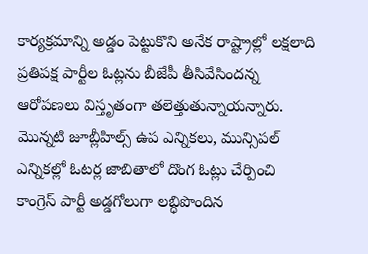కార్యక్రమాన్ని అడ్డం పెట్టుకొని అనేక రాష్ట్రాల్లో లక్షలాది ప్రతిపక్ష పార్టీల ఓట్లను బీజేపీ తీసివేసిందన్న ఆరోపణలు విస్తృతంగా తలెత్తుతున్నాయన్నారు. మొన్నటి జూబ్లీహిల్స్ ఉప ఎన్నికలు, మున్సిపల్ ఎన్నికల్లో ఓటర్ల జాబితాలో దొంగ ఓట్లు చేర్పించి కాంగ్రెస్ పార్టీ అడ్డగోలుగా లబ్ధిపొందిన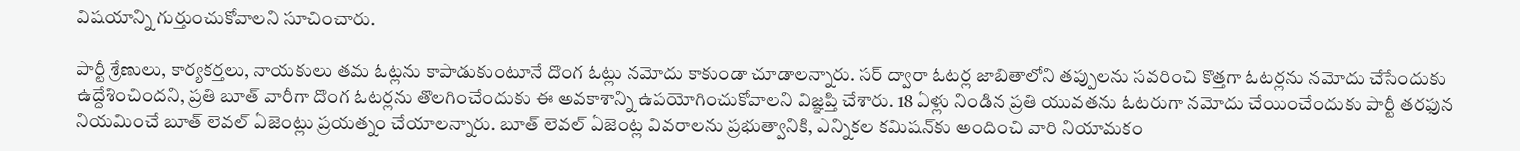విషయాన్ని గుర్తుంచుకోవాలని సూచించారు.

పార్టీ శ్రేణులు, కార్యకర్తలు, నాయకులు తమ ఓట్లను కాపాడుకుంటూనే దొంగ ఓట్లు నమోదు కాకుండా చూడాలన్నారు. సర్ ద్వారా ఓటర్ల జాబితాలోని తప్పులను సవరించి కొత్తగా ఓటర్లను నమోదు చేసేందుకు ఉద్దేశించిందని, ప్రతి బూత్ వారీగా దొంగ ఓటర్లను తొలగించేందుకు ఈ అవకాశాన్ని ఉపయోగించుకోవాలని విజ్ఞప్తి చేశారు. 18 ఏళ్లు నిండిన ప్రతి యువతను ఓటరుగా నమోదు చేయించేందుకు పార్టీ తరఫున నియమించే బూత్ లెవల్ ఏజెంట్లు ప్రయత్నం చేయాలన్నారు. బూత్ లెవల్ ఏజెంట్ల వివరాలను ప్రభుత్వానికి, ఎన్నికల కమిషన్‌కు అందించి వారి నియామకం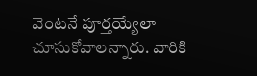వెంటనే పూర్తయ్యేలా చూసుకోవాలన్నారు. వారికి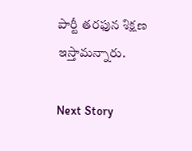పార్టీ తరఫున శిక్షణ ఇస్తామన్నారు.

Next Story